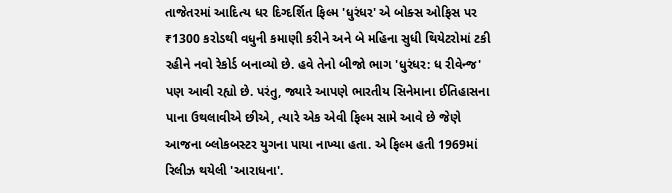તાજેતરમાં આદિત્ય ધર દિગ્દર્શિત ફિલ્મ 'ધુરંધર' એ બોક્સ ઓફિસ પર ₹1300 કરોડથી વધુની કમાણી કરીને અને બે મહિના સુધી થિયેટરોમાં ટકી રહીને નવો રેકોર્ડ બનાવ્યો છે. હવે તેનો બીજો ભાગ 'ધુરંધર: ધ રીવેન્જ' પણ આવી રહ્યો છે. પરંતુ, જ્યારે આપણે ભારતીય સિનેમાના ઈતિહાસના પાના ઉથલાવીએ છીએ, ત્યારે એક એવી ફિલ્મ સામે આવે છે જેણે આજના બ્લોકબસ્ટર યુગના પાયા નાખ્યા હતા. એ ફિલ્મ હતી 1969માં રિલીઝ થયેલી 'આરાધના'.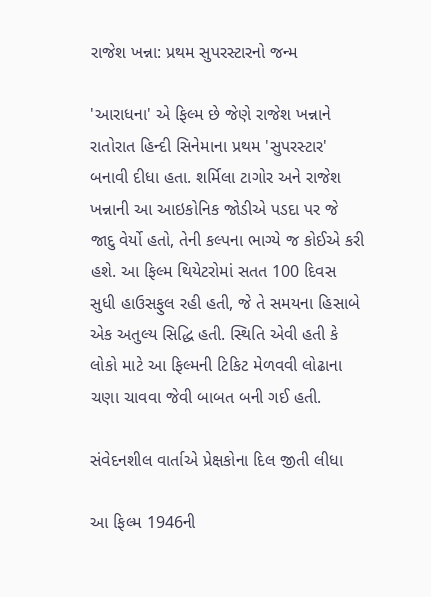રાજેશ ખન્ના: પ્રથમ સુપરસ્ટારનો જન્મ

'આરાધના' એ ફિલ્મ છે જેણે રાજેશ ખન્નાને રાતોરાત હિન્દી સિનેમાના પ્રથમ 'સુપરસ્ટાર' બનાવી દીધા હતા. શર્મિલા ટાગોર અને રાજેશ ખન્નાની આ આઇકોનિક જોડીએ પડદા પર જે જાદુ વેર્યો હતો, તેની કલ્પના ભાગ્યે જ કોઈએ કરી હશે. આ ફિલ્મ થિયેટરોમાં સતત 100 દિવસ સુધી હાઉસફુલ રહી હતી, જે તે સમયના હિસાબે એક અતુલ્ય સિદ્ધિ હતી. સ્થિતિ એવી હતી કે લોકો માટે આ ફિલ્મની ટિકિટ મેળવવી લોઢાના ચણા ચાવવા જેવી બાબત બની ગઈ હતી.

સંવેદનશીલ વાર્તાએ પ્રેક્ષકોના દિલ જીતી લીધા

આ ફિલ્મ 1946ની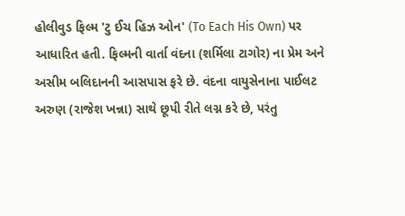હોલીવુડ ફિલ્મ 'ટુ ઈચ હિઝ ઓન' (To Each His Own) પર આધારિત હતી. ફિલ્મની વાર્તા વંદના (શર્મિલા ટાગોર) ના પ્રેમ અને અસીમ બલિદાનની આસપાસ ફરે છે. વંદના વાયુસેનાના પાઈલટ અરુણ (રાજેશ ખન્ના) સાથે છૂપી રીતે લગ્ન કરે છે, પરંતુ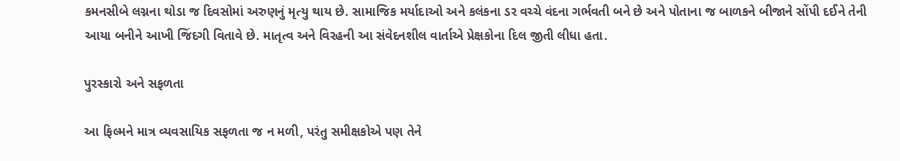કમનસીબે લગ્નના થોડા જ દિવસોમાં અરુણનું મૃત્યુ થાય છે. સામાજિક મર્યાદાઓ અને કલંકના ડર વચ્ચે વંદના ગર્ભવતી બને છે અને પોતાના જ બાળકને બીજાને સોંપી દઈને તેની આયા બનીને આખી જિંદગી વિતાવે છે. માતૃત્વ અને વિરહની આ સંવેદનશીલ વાર્તાએ પ્રેક્ષકોના દિલ જીતી લીધા હતા.

પુરસ્કારો અને સફળતા

આ ફિલ્મને માત્ર વ્યવસાયિક સફળતા જ ન મળી, પરંતુ સમીક્ષકોએ પણ તેને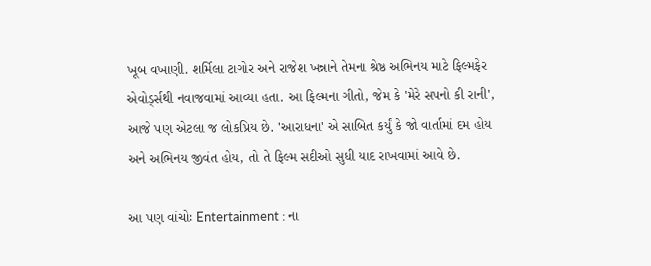ખૂબ વખાણી. શર્મિલા ટાગોર અને રાજેશ ખન્નાને તેમના શ્રેષ્ઠ અભિનય માટે ફિલ્મફેર એવોર્ડ્સથી નવાજવામાં આવ્યા હતા. આ ફિલ્મના ગીતો, જેમ કે 'મેરે સપનો કી રાની', આજે પણ એટલા જ લોકપ્રિય છે. 'આરાધના' એ સાબિત કર્યું કે જો વાર્તામાં દમ હોય અને અભિનય જીવંત હોય, તો તે ફિલ્મ સદીઓ સુધી યાદ રાખવામાં આવે છે.

આ પણ વાંચોઃ Entertainment : ના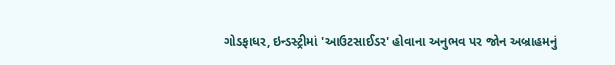ગોડફાધર, ઇન્ડસ્ટ્રીમાં 'આઉટસાઈડર' હોવાના અનુભવ પર જોન અબ્રાહમનું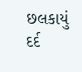છલકાયું દર્દ